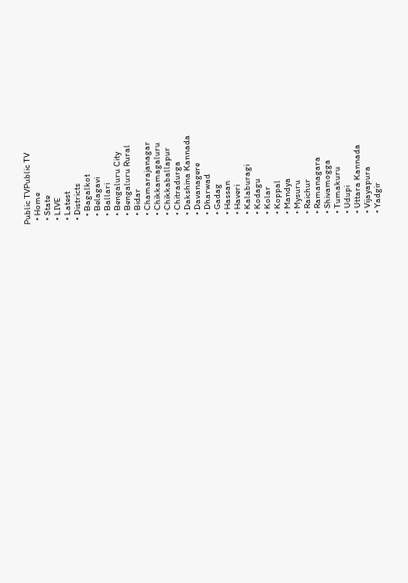Public TVPublic TV
  • Home
  • State
  • LIVE
  • Latest
  • Districts
    • Bagalkot
    • Belagavi
    • Ballari
    • Bengaluru City
    • Bengaluru Rural
    • Bidar
    • Chamarajanagar
    • Chikkamagaluru
    • Chikkaballapur
    • Chitradurga
    • Dakshina Kannada
    • Davanagere
    • Dharwad
    • Gadag
    • Hassan
    • Haveri
    • Kalaburagi
    • Kodagu
    • Kolar
    • Koppal
    • Mandya
    • Mysuru
    • Raichur
    • Ramanagara
    • Shivamogga
    • Tumakuru
    • Udupi
    • Uttara Kannada
    • Vijayapura
    • Yadgir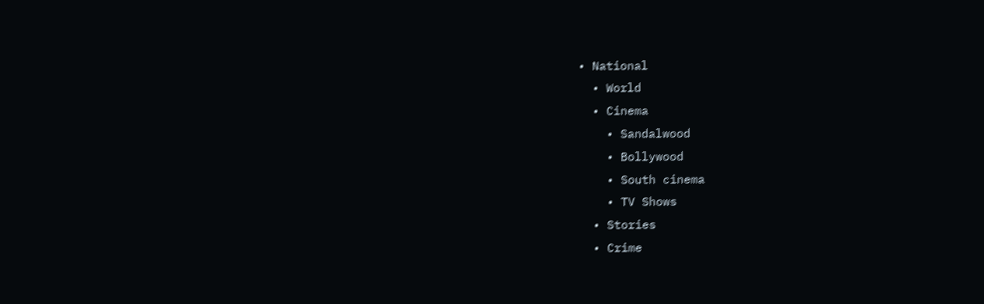• National
  • World
  • Cinema
    • Sandalwood
    • Bollywood
    • South cinema
    • TV Shows
  • Stories
  • Crime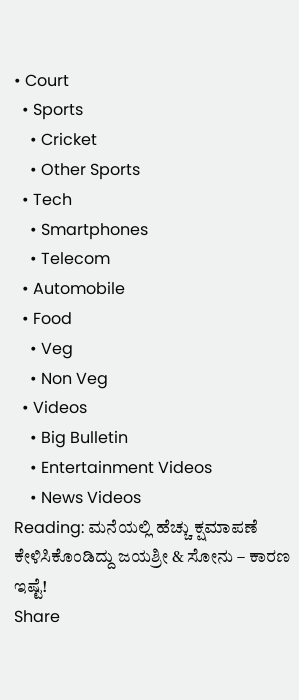• Court
  • Sports
    • Cricket
    • Other Sports
  • Tech
    • Smartphones
    • Telecom
  • Automobile
  • Food
    • Veg
    • Non Veg
  • Videos
    • Big Bulletin
    • Entertainment Videos
    • News Videos
Reading: ಮನೆಯಲ್ಲಿ ಹೆಚ್ಚು ಕ್ಷಮಾಪಣೆ ಕೇಳಿಸಿಕೊಂಡಿದ್ದು ಜಯಶ್ರೀ & ಸೋನು – ಕಾರಣ ಇಷ್ಟೆ!
Share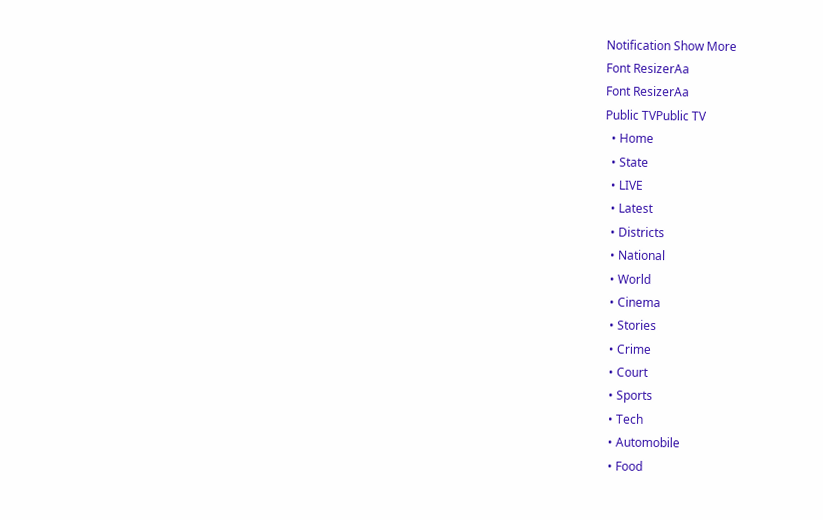Notification Show More
Font ResizerAa
Font ResizerAa
Public TVPublic TV
  • Home
  • State
  • LIVE
  • Latest
  • Districts
  • National
  • World
  • Cinema
  • Stories
  • Crime
  • Court
  • Sports
  • Tech
  • Automobile
  • Food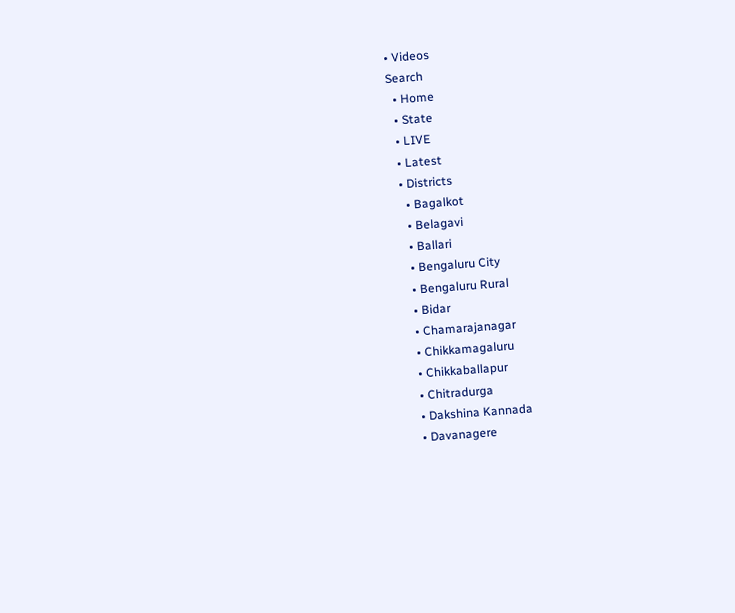• Videos
Search
  • Home
  • State
  • LIVE
  • Latest
  • Districts
    • Bagalkot
    • Belagavi
    • Ballari
    • Bengaluru City
    • Bengaluru Rural
    • Bidar
    • Chamarajanagar
    • Chikkamagaluru
    • Chikkaballapur
    • Chitradurga
    • Dakshina Kannada
    • Davanagere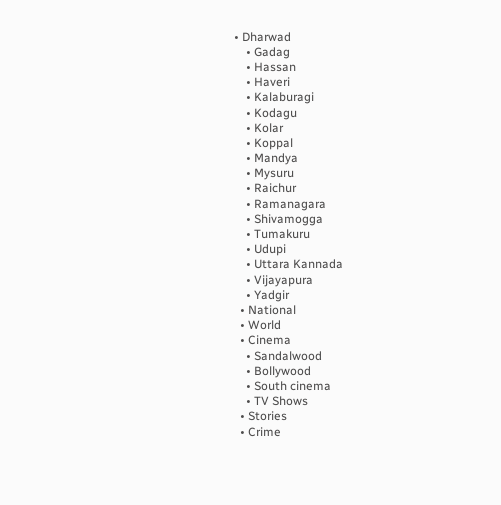• Dharwad
    • Gadag
    • Hassan
    • Haveri
    • Kalaburagi
    • Kodagu
    • Kolar
    • Koppal
    • Mandya
    • Mysuru
    • Raichur
    • Ramanagara
    • Shivamogga
    • Tumakuru
    • Udupi
    • Uttara Kannada
    • Vijayapura
    • Yadgir
  • National
  • World
  • Cinema
    • Sandalwood
    • Bollywood
    • South cinema
    • TV Shows
  • Stories
  • Crime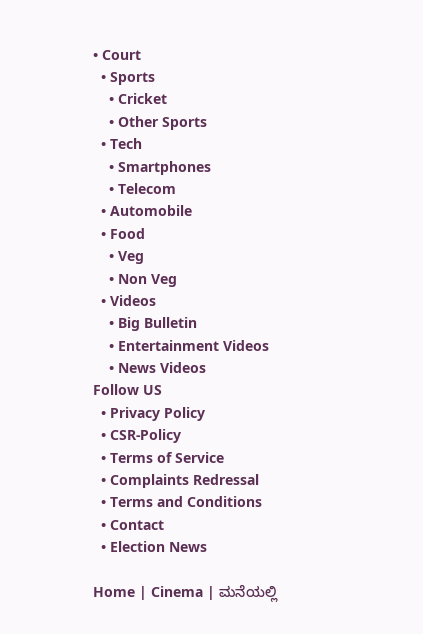• Court
  • Sports
    • Cricket
    • Other Sports
  • Tech
    • Smartphones
    • Telecom
  • Automobile
  • Food
    • Veg
    • Non Veg
  • Videos
    • Big Bulletin
    • Entertainment Videos
    • News Videos
Follow US
  • Privacy Policy
  • CSR-Policy
  • Terms of Service
  • Complaints Redressal
  • Terms and Conditions
  • Contact
  • Election News

Home | Cinema | ಮನೆಯಲ್ಲಿ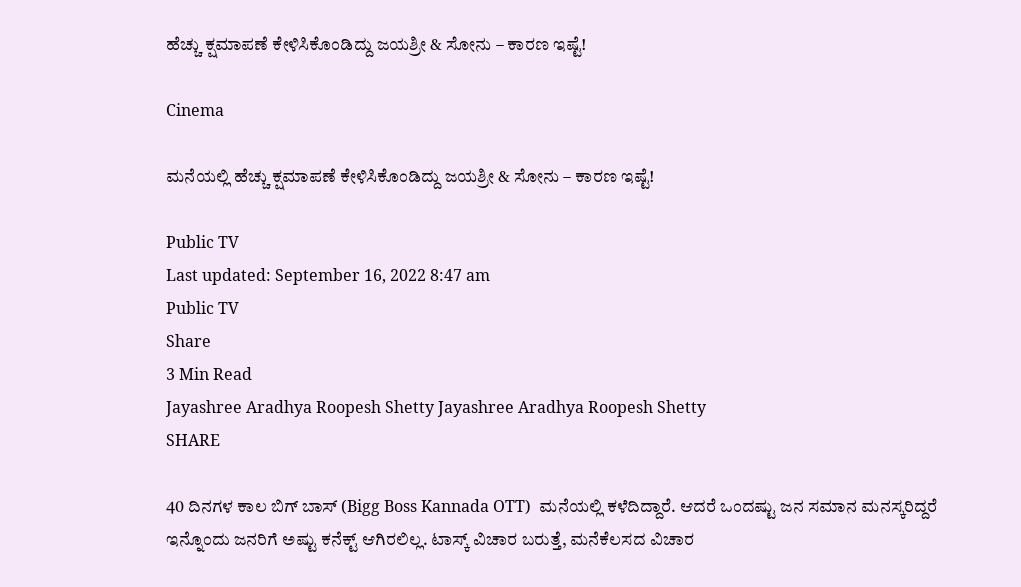ಹೆಚ್ಚು ಕ್ಷಮಾಪಣೆ ಕೇಳಿಸಿಕೊಂಡಿದ್ದು ಜಯಶ್ರೀ & ಸೋನು – ಕಾರಣ ಇಷ್ಟೆ!

Cinema

ಮನೆಯಲ್ಲಿ ಹೆಚ್ಚು ಕ್ಷಮಾಪಣೆ ಕೇಳಿಸಿಕೊಂಡಿದ್ದು ಜಯಶ್ರೀ & ಸೋನು – ಕಾರಣ ಇಷ್ಟೆ!

Public TV
Last updated: September 16, 2022 8:47 am
Public TV
Share
3 Min Read
Jayashree Aradhya Roopesh Shetty Jayashree Aradhya Roopesh Shetty
SHARE

40 ದಿನಗಳ ಕಾಲ ಬಿಗ್ ಬಾಸ್ (Bigg Boss Kannada OTT)  ಮನೆಯಲ್ಲಿ ಕಳೆದಿದ್ದಾರೆ. ಆದರೆ ಒಂದಷ್ಟು ಜನ ಸಮಾನ ಮನಸ್ಕರಿದ್ದರೆ ಇನ್ನೊಂದು ಜನರಿಗೆ ಅಷ್ಟು ಕನೆಕ್ಟ್ ಆಗಿರಲಿಲ್ಲ. ಟಾಸ್ಕ್ ವಿಚಾರ ಬರುತ್ತೆ, ಮನೆಕೆಲಸದ ವಿಚಾರ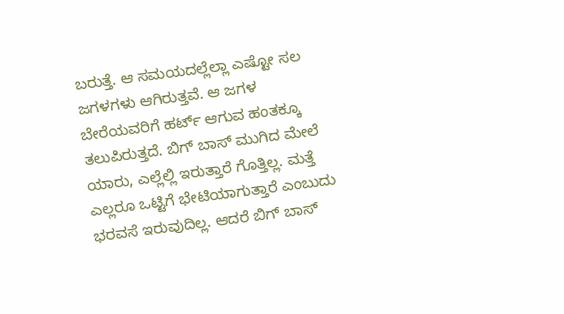ಬರುತ್ತೆ. ಆ ಸಮಯದಲ್ಲೆಲ್ಲಾ ಎಷ್ಟೋ ಸಲ ಜಗಳಗಳು ಆಗಿರುತ್ತವೆ. ಆ ಜಗಳ ಬೇರೆಯವರಿಗೆ ಹರ್ಟ್ ಆಗುವ ಹಂತಕ್ಕೂ ತಲುಪಿರುತ್ತದೆ. ಬಿಗ್ ಬಾಸ್ ಮುಗಿದ ಮೇಲೆ ಯಾರು, ಎಲ್ಲೆಲ್ಲಿ ಇರುತ್ತಾರೆ ಗೊತ್ತಿಲ್ಲ. ಮತ್ತೆ ಎಲ್ಲರೂ ಒಟ್ಟಿಗೆ ಭೇಟಿಯಾಗುತ್ತಾರೆ ಎಂಬುದು ಭರವಸೆ ಇರುವುದಿಲ್ಲ. ಆದರೆ ಬಿಗ್ ಬಾಸ್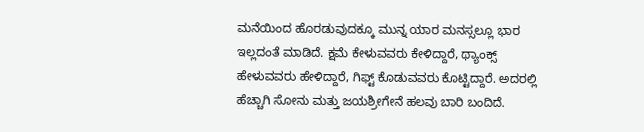ಮನೆಯಿಂದ ಹೊರಡುವುದಕ್ಕೂ ಮುನ್ನ ಯಾರ ಮನಸ್ಸಲ್ಲೂ ಭಾರ ಇಲ್ಲದಂತೆ ಮಾಡಿದೆ. ಕ್ಷಮೆ ಕೇಳುವವರು ಕೇಳಿದ್ದಾರೆ, ಥ್ಯಾಂಕ್ಸ್ ಹೇಳುವವರು ಹೇಳಿದ್ದಾರೆ, ಗಿಫ್ಟ್ ಕೊಡುವವರು ಕೊಟ್ಟಿದ್ದಾರೆ. ಅದರಲ್ಲಿ ಹೆಚ್ಚಾಗಿ ಸೋನು ಮತ್ತು ಜಯಶ್ರೀಗೇನೆ ಹಲವು ಬಾರಿ ಬಂದಿದೆ.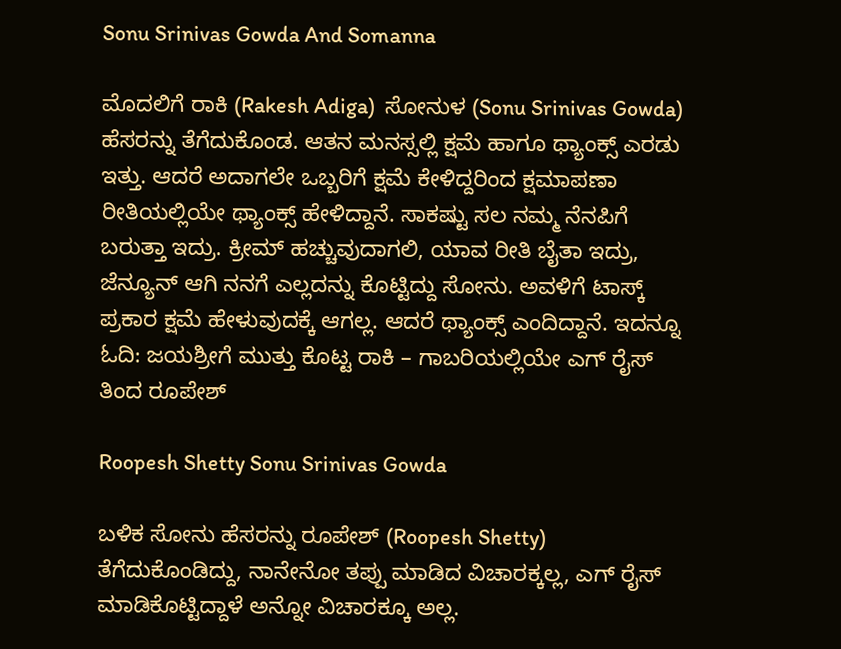Sonu Srinivas Gowda And Somanna

ಮೊದಲಿಗೆ ರಾಕಿ (Rakesh Adiga)  ಸೋನುಳ (Sonu Srinivas Gowda) ಹೆಸರನ್ನು ತೆಗೆದುಕೊಂಡ. ಆತನ ಮನಸ್ಸಲ್ಲಿ ಕ್ಷಮೆ ಹಾಗೂ ಥ್ಯಾಂಕ್ಸ್ ಎರಡು ಇತ್ತು. ಆದರೆ ಅದಾಗಲೇ ಒಬ್ಬರಿಗೆ ಕ್ಷಮೆ ಕೇಳಿದ್ದರಿಂದ ಕ್ಷಮಾಪಣಾ ರೀತಿಯಲ್ಲಿಯೇ ಥ್ಯಾಂಕ್ಸ್ ಹೇಳಿದ್ದಾನೆ. ಸಾಕಷ್ಟು ಸಲ ನಮ್ಮ ನೆನಪಿಗೆ ಬರುತ್ತಾ ಇದ್ರು. ಕ್ರೀಮ್ ಹಚ್ಚುವುದಾಗಲಿ, ಯಾವ ರೀತಿ ಬೈತಾ ಇದ್ರು, ಜೆನ್ಯೂನ್ ಆಗಿ ನನಗೆ ಎಲ್ಲದನ್ನು ಕೊಟ್ಟಿದ್ದು ಸೋನು. ಅವಳಿಗೆ ಟಾಸ್ಕ್ ಪ್ರಕಾರ ಕ್ಷಮೆ ಹೇಳುವುದಕ್ಕೆ ಆಗಲ್ಲ. ಆದರೆ ಥ್ಯಾಂಕ್ಸ್ ಎಂದಿದ್ದಾನೆ. ಇದನ್ನೂ ಓದಿ: ಜಯಶ್ರೀಗೆ ಮುತ್ತು ಕೊಟ್ಟ ರಾಕಿ – ಗಾಬರಿಯಲ್ಲಿಯೇ ಎಗ್ ರೈಸ್ ತಿಂದ ರೂಪೇಶ್

Roopesh Shetty Sonu Srinivas Gowda

ಬಳಿಕ ಸೋನು ಹೆಸರನ್ನು ರೂಪೇಶ್ (Roopesh Shetty) ತೆಗೆದುಕೊಂಡಿದ್ದು, ನಾನೇನೋ ತಪ್ಪು ಮಾಡಿದ ವಿಚಾರಕ್ಕಲ್ಲ, ಎಗ್ ರೈಸ್ ಮಾಡಿಕೊಟ್ಟಿದ್ದಾಳೆ ಅನ್ನೋ ವಿಚಾರಕ್ಕೂ ಅಲ್ಲ.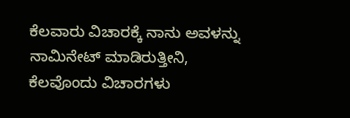ಕೆಲವಾರು ವಿಚಾರಕ್ಕೆ ನಾನು ಅವಳನ್ನು ನಾಮಿನೇಟ್ ಮಾಡಿರುತ್ತೀನಿ, ಕೆಲವೊಂದು ವಿಚಾರಗಳು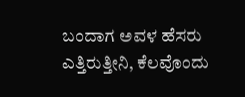ಬಂದಾಗ ಅವಳ ಹೆಸರು ಎತ್ತಿರುತ್ತೀನಿ, ಕೆಲವೊಂದು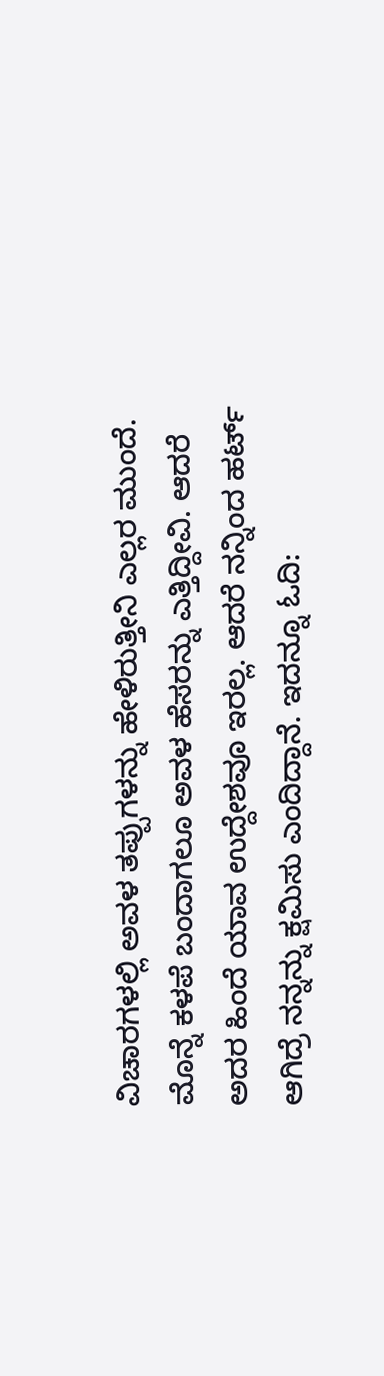ವಿಚಾರಗಳಲ್ಲಿ ಅವಳ ತಪ್ಪುಗಳನ್ನು ಹೇಳಿರುತ್ತೀನಿ ಎಲ್ಲರ ಮುಂದೆ. ಮೊನ್ನೆ ಕಳಪೆ ಬಂದಾಗಲೂ ಅವಳ ಹೆಸರನ್ನು ಎತ್ತಿದ್ದೀವಿ. ಆದರೆ ಅದರ ಹಿಂದೆ ಯಾವ ಉದ್ದೇಶವೂ ಇರಲ್ಲ. ಆದರೆ ನನ್ನಿಂದ ಹರ್ಟ್ ಆಗಿದ್ರೆ ನನ್ನನ್ನು ಕ್ಷಮಿಸು ಎಂದಿದ್ದಾನೆ. ಇದನ್ನೂ ಓದಿ: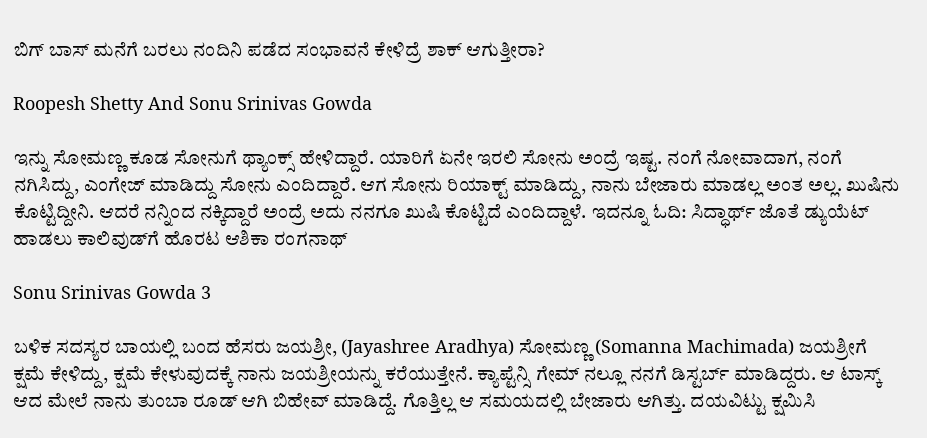ಬಿಗ್ ಬಾಸ್ ಮನೆಗೆ ಬರಲು ನಂದಿನಿ ಪಡೆದ ಸಂಭಾವನೆ ಕೇಳಿದ್ರೆ ಶಾಕ್ ಆಗುತ್ತೀರಾ?

Roopesh Shetty And Sonu Srinivas Gowda

ಇನ್ನು ಸೋಮಣ್ಣ ಕೂಡ ಸೋನುಗೆ ಥ್ಯಾಂಕ್ಸ್ ಹೇಳಿದ್ದಾರೆ. ಯಾರಿಗೆ ಏನೇ ಇರಲಿ ಸೋನು ಅಂದ್ರೆ ಇಷ್ಟ. ನಂಗೆ ನೋವಾದಾಗ, ನಂಗೆ ನಗಿಸಿದ್ದು, ಎಂಗೇಜ್ ಮಾಡಿದ್ದು ಸೋನು ಎಂದಿದ್ದಾರೆ. ಆಗ ಸೋನು ರಿಯಾಕ್ಟ್ ಮಾಡಿದ್ದು, ನಾನು ಬೇಜಾರು ಮಾಡಲ್ಲ ಅಂತ ಅಲ್ಲ. ಖುಷಿನು ಕೊಟ್ಟಿದ್ದೀನಿ. ಆದರೆ ನನ್ನಿಂದ ನಕ್ಕಿದ್ದಾರೆ ಅಂದ್ರೆ ಅದು ನನಗೂ ಖುಷಿ ಕೊಟ್ಟಿದೆ ಎಂದಿದ್ದಾಳೆ. ಇದನ್ನೂ ಓದಿ: ಸಿದ್ಧಾರ್ಥ್‌ ಜೊತೆ ಡ್ಯುಯೆಟ್‌ ಹಾಡಲು ಕಾಲಿವುಡ್‌ಗೆ ಹೊರಟ ಆಶಿಕಾ ರಂಗನಾಥ್

Sonu Srinivas Gowda 3

ಬಳಿಕ ಸದಸ್ಯರ ಬಾಯಲ್ಲಿ ಬಂದ ಹೆಸರು ಜಯಶ್ರೀ, (Jayashree Aradhya) ಸೋಮಣ್ಣ (Somanna Machimada) ಜಯಶ್ರೀಗೆ ಕ್ಷಮೆ ಕೇಳಿದ್ದು, ಕ್ಷಮೆ ಕೇಳುವುದಕ್ಕೆ ನಾನು ಜಯಶ್ರೀಯನ್ನು ಕರೆಯುತ್ತೇನೆ. ಕ್ಯಾಪ್ಟೆನ್ಸಿ ಗೇಮ್ ನಲ್ಲೂ ನನಗೆ ಡಿಸ್ಟರ್ಬ್ ಮಾಡಿದ್ದರು. ಆ ಟಾಸ್ಕ್ ಆದ ಮೇಲೆ ನಾನು ತುಂಬಾ ರೂಡ್ ಆಗಿ ಬಿಹೇವ್ ಮಾಡಿದ್ದೆ. ಗೊತ್ತಿಲ್ಲ ಆ ಸಮಯದಲ್ಲಿ ಬೇಜಾರು ಆಗಿತ್ತು. ದಯವಿಟ್ಟು ಕ್ಷಮಿಸಿ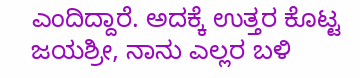ಎಂದಿದ್ದಾರೆ. ಅದಕ್ಕೆ ಉತ್ತರ ಕೊಟ್ಟ ಜಯಶ್ರೀ, ನಾನು ಎಲ್ಲರ ಬಳಿ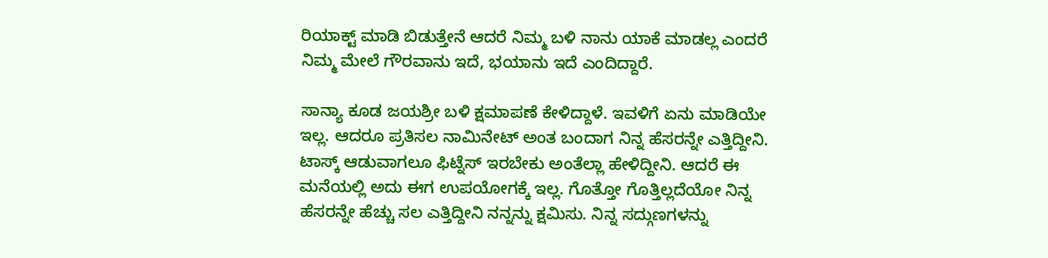ರಿಯಾಕ್ಟ್ ಮಾಡಿ ಬಿಡುತ್ತೇನೆ ಆದರೆ ನಿಮ್ಮ ಬಳಿ ನಾನು ಯಾಕೆ ಮಾಡಲ್ಲ ಎಂದರೆ ನಿಮ್ಮ ಮೇಲೆ ಗೌರವಾನು ಇದೆ, ಭಯಾನು ಇದೆ ಎಂದಿದ್ದಾರೆ.

ಸಾನ್ಯಾ ಕೂಡ ಜಯಶ್ರೀ ಬಳಿ ಕ್ಷಮಾಪಣೆ ಕೇಳಿದ್ದಾಳೆ. ಇವಳಿಗೆ ಏನು ಮಾಡಿಯೇ ಇಲ್ಲ. ಆದರೂ ಪ್ರತಿಸಲ ನಾಮಿನೇಟ್ ಅಂತ ಬಂದಾಗ ನಿನ್ನ ಹೆಸರನ್ನೇ ಎತ್ತಿದ್ದೀನಿ. ಟಾಸ್ಕ್ ಆಡುವಾಗಲೂ ಫಿಟ್ನೆಸ್ ಇರಬೇಕು ಅಂತೆಲ್ಲಾ ಹೇಳಿದ್ದೀನಿ. ಆದರೆ ಈ ಮನೆಯಲ್ಲಿ ಅದು ಈಗ ಉಪಯೋಗಕ್ಕೆ ಇಲ್ಲ. ಗೊತ್ತೋ ಗೊತ್ತಿಲ್ಲದೆಯೋ ನಿನ್ನ ಹೆಸರನ್ನೇ ಹೆಚ್ಚು ಸಲ ಎತ್ತಿದ್ದೀನಿ ನನ್ನನ್ನು ಕ್ಷಮಿಸು. ನಿನ್ನ ಸದ್ಗುಣಗಳನ್ನು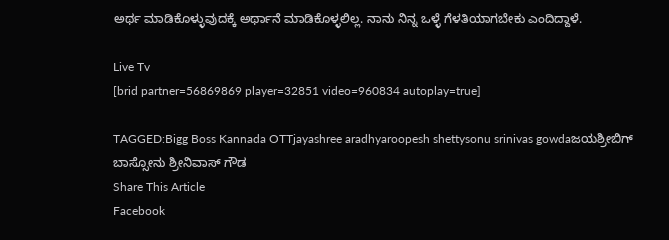ಅರ್ಥ ಮಾಡಿಕೊಳ್ಳುವುದಕ್ಕೆ ಅರ್ಥಾನೆ ಮಾಡಿಕೊಳ್ಳಲಿಲ್ಲ. ನಾನು ನಿನ್ನ ಒಳ್ಳೆ ಗೆಳತಿಯಾಗಬೇಕು ಎಂದಿದ್ದಾಳೆ.

Live Tv
[brid partner=56869869 player=32851 video=960834 autoplay=true]

TAGGED:Bigg Boss Kannada OTTjayashree aradhyaroopesh shettysonu srinivas gowdaಜಯಶ್ರೀಬಿಗ್ ಬಾಸ್ಸೋನು ಶ್ರೀನಿವಾಸ್‌ ಗೌಡ
Share This Article
Facebook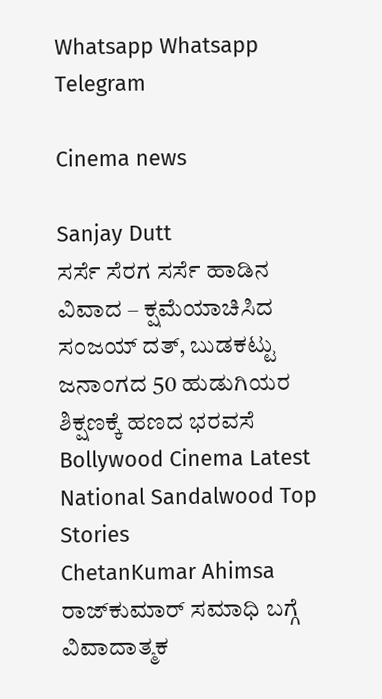Whatsapp Whatsapp Telegram

Cinema news

Sanjay Dutt
ಸರ್ಸೆ ಸೆರಗ ಸರ್ಸೆ ಹಾಡಿನ ವಿವಾದ – ಕ್ಷಮೆಯಾಚಿಸಿದ ಸಂಜಯ್ ದತ್, ಬುಡಕಟ್ಟು ಜನಾಂಗದ 50 ಹುಡುಗಿಯರ ಶಿಕ್ಷಣಕ್ಕೆ ಹಣದ ಭರವಸೆ
Bollywood Cinema Latest National Sandalwood Top Stories
ChetanKumar Ahimsa
ರಾಜ್‌ಕುಮಾರ್‌ ಸಮಾಧಿ ಬಗ್ಗೆ ವಿವಾದಾತ್ಮಕ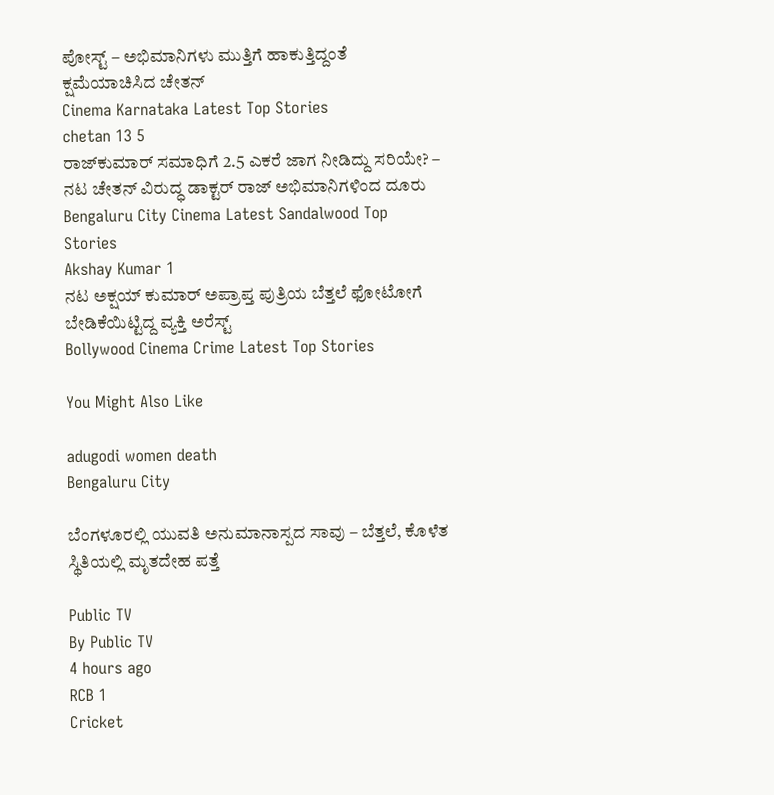ಪೋಸ್ಟ್‌ – ಅಭಿಮಾನಿಗಳು ಮುತ್ತಿಗೆ ಹಾಕುತ್ತಿದ್ದಂತೆ ಕ್ಷಮೆಯಾಚಿಸಿದ ಚೇತನ್‌
Cinema Karnataka Latest Top Stories
chetan 13 5
ರಾಜ್‌ಕುಮಾರ್‌ ಸಮಾಧಿಗೆ 2.5 ಎಕರೆ ಜಾಗ ನೀಡಿದ್ದು ಸರಿಯೇ? – ನಟ‌ ಚೇತನ್ ವಿರುದ್ಧ ಡಾಕ್ಟರ್ ರಾಜ್‌ ಅಭಿಮಾನಿಗಳಿಂದ ದೂರು
Bengaluru City Cinema Latest Sandalwood Top Stories
Akshay Kumar 1
ನಟ ಅಕ್ಷಯ್ ಕುಮಾರ್ ಅಪ್ರಾಪ್ತ ಪುತ್ರಿಯ ಬೆತ್ತಲೆ ಫೋಟೋಗೆ ಬೇಡಿಕೆಯಿಟ್ಟಿದ್ದ ವ್ಯಕ್ತಿ ಅರೆಸ್ಟ್
Bollywood Cinema Crime Latest Top Stories

You Might Also Like

adugodi women death
Bengaluru City

ಬೆಂಗಳೂರಲ್ಲಿ ಯುವತಿ ಅನುಮಾನಾಸ್ಪದ ಸಾವು – ಬೆತ್ತಲೆ, ಕೊಳೆತ ಸ್ಥಿತಿಯಲ್ಲಿ ಮೃತದೇಹ ಪತ್ತೆ

Public TV
By Public TV
4 hours ago
RCB 1
Cricket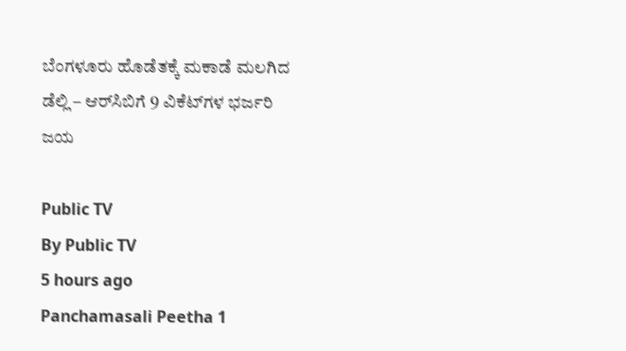ಬೆಂಗಳೂರು ಹೊಡೆತಕ್ಕೆ ಮಕಾಡೆ ಮಲಗಿದ ಡೆಲ್ಲಿ – ಆರ್‌ಸಿಬಿಗೆ 9 ವಿಕೆಟ್‌ಗಳ ಭರ್ಜರಿ ಜಯ

Public TV
By Public TV
5 hours ago
Panchamasali Peetha 1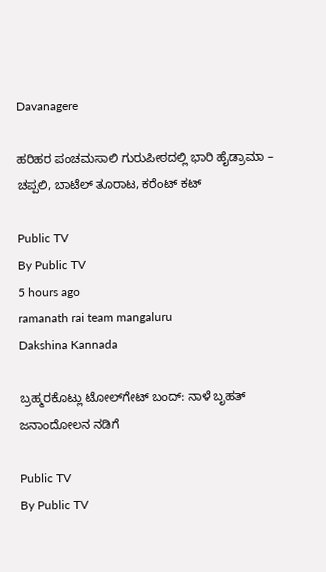Davanagere

ಹರಿಹರ ಪಂಚಮಸಾಲಿ ಗುರುಪೀಠದಲ್ಲಿ ಭಾರಿ ಹೈಡ್ರಾಮಾ – ಚಪ್ಪಲಿ, ಬಾಟೆಲ್ ತೂರಾಟ, ಕರೆಂಟ್ ಕಟ್

Public TV
By Public TV
5 hours ago
ramanath rai team mangaluru
Dakshina Kannada

ಬ್ರಹ್ಮರಕೊಟ್ಲು ಟೋಲ್‌ಗೇಟ್‌ ಬಂದ್‌: ನಾಳೆ ಬೃಹತ್‌ ಜನಾಂದೋಲನ ನಡಿಗೆ

Public TV
By Public TV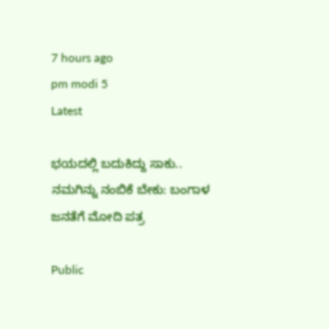7 hours ago
pm modi 5
Latest

ಭಯದಲ್ಲಿ ಬದುಕಿದ್ದು ಸಾಕು.. ನಮಗಿನ್ನು ನಂಬಿಕೆ ಬೇಕು: ಬಂಗಾಳ ಜನತೆಗೆ ಮೋದಿ ಪತ್ರ

Public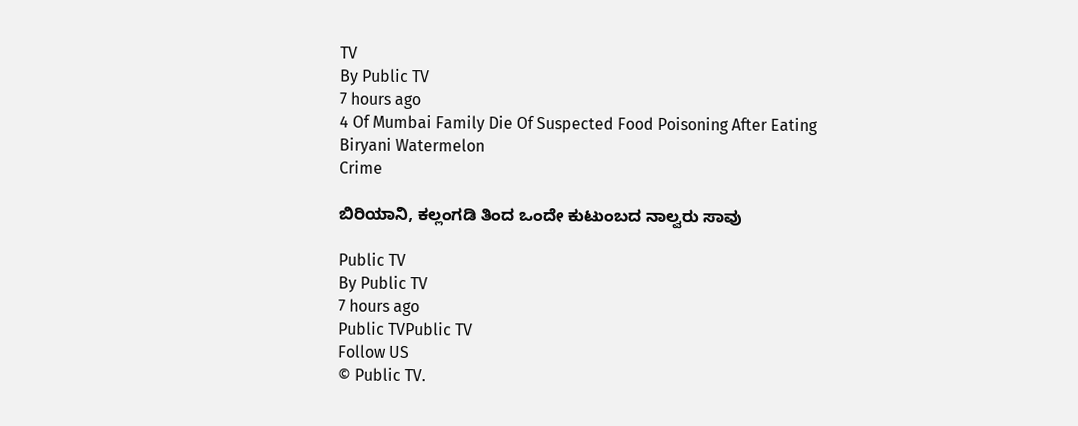TV
By Public TV
7 hours ago
4 Of Mumbai Family Die Of Suspected Food Poisoning After Eating Biryani Watermelon
Crime

ಬಿರಿಯಾನಿ, ಕಲ್ಲಂಗಡಿ ತಿಂದ ಒಂದೇ ಕುಟುಂಬದ ನಾಲ್ವರು ಸಾವು

Public TV
By Public TV
7 hours ago
Public TVPublic TV
Follow US
© Public TV.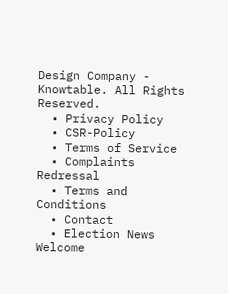Design Company - Knowtable. All Rights Reserved.
  • Privacy Policy
  • CSR-Policy
  • Terms of Service
  • Complaints Redressal
  • Terms and Conditions
  • Contact
  • Election News
Welcome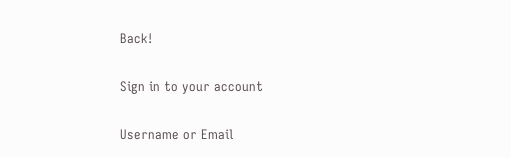Back!

Sign in to your account

Username or Email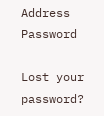Address
Password

Lost your password?